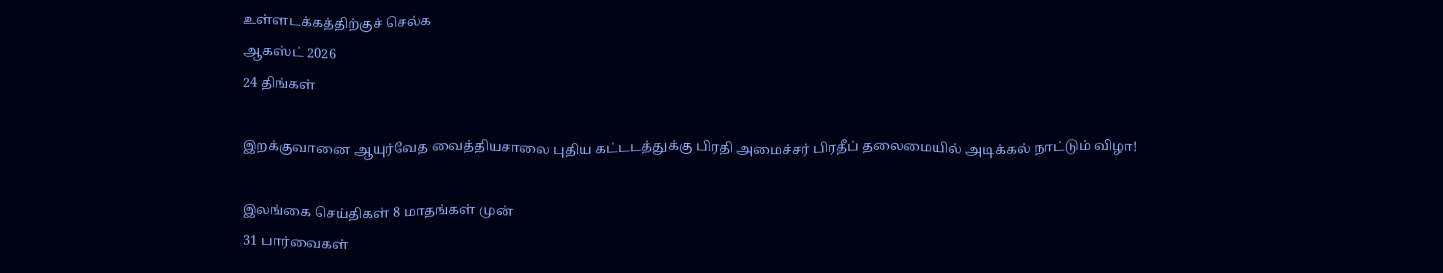உள்ளடக்கத்திற்குச் செல்க
ஆகஸ்ட் 2026
24 திங்கள்

இறக்குவானை ஆயுர்வேத வைத்தியசாலை புதிய கட்டடத்துக்கு பிரதி அமைச்சர் பிரதீப் தலைமையில் அடிக்கல் நாட்டும் விழா!

இலங்கை செய்திகள் 8 மாதங்கள் முன்
31 பார்வைகள்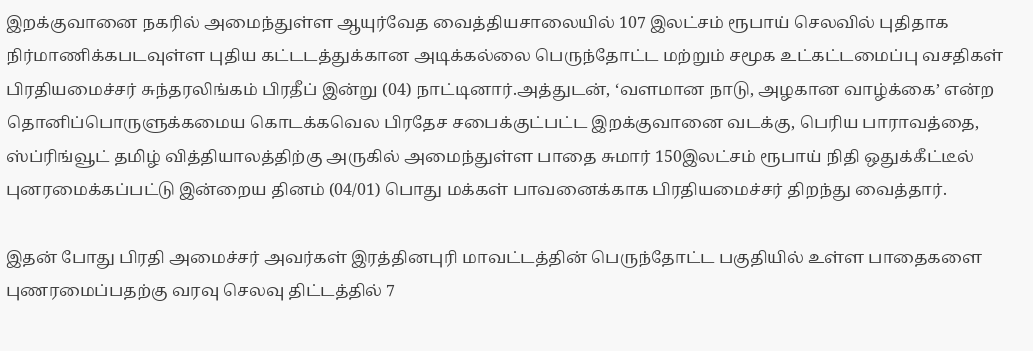இறக்குவானை நகரில் அமைந்துள்ள ஆயுர்வேத வைத்தியசாலையில் 107 இலட்சம் ரூபாய் செலவில் புதிதாக நிர்மாணிக்கபடவுள்ள புதிய கட்டடத்துக்கான அடிக்கல்லை பெருந்தோட்ட மற்றும் சமூக உட்கட்டமைப்பு வசதிகள் பிரதியமைச்சர் சுந்தரலிங்கம் பிரதீப் இன்று (04) நாட்டினார்.அத்துடன், ‘வளமான நாடு, அழகான வாழ்க்கை’ என்ற தொனிப்பொருளுக்கமைய கொடக்கவெல பிரதேச சபைக்குட்பட்ட இறக்குவானை வடக்கு, பெரிய பாராவத்தை, ஸ்ப்ரிங்வூட் தமிழ் வித்தியாலத்திற்கு அருகில் அமைந்துள்ள பாதை சுமார் 150இலட்சம் ரூபாய் நிதி ஒதுக்கீட்டீல் புனரமைக்கப்பட்டு இன்றைய தினம் (04/01) பொது மக்கள் பாவனைக்காக பிரதியமைச்சர் திறந்து வைத்தார்.

இதன் போது பிரதி அமைச்சர் அவர்கள் இரத்தினபுரி மாவட்டத்தின் பெருந்தோட்ட பகுதியில் உள்ள பாதைகளை புணரமைப்பதற்கு வரவு செலவு திட்டத்தில் 7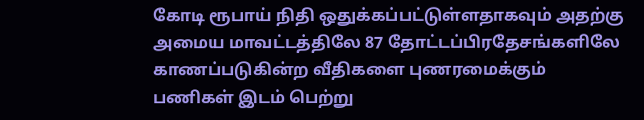கோடி ரூபாய் நிதி ஒதுக்கப்பட்டுள்ளதாகவும் அதற்கு அமைய மாவட்டத்திலே 87 தோட்டப்பிரதேசங்களிலே காணப்படுகின்ற வீதிகளை புணரமைக்கும் பணிகள் இடம் பெற்று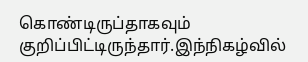கொண்டிருப்தாகவும் குறிப்பிட்டிருந்தார்.இந்நிகழ்வில்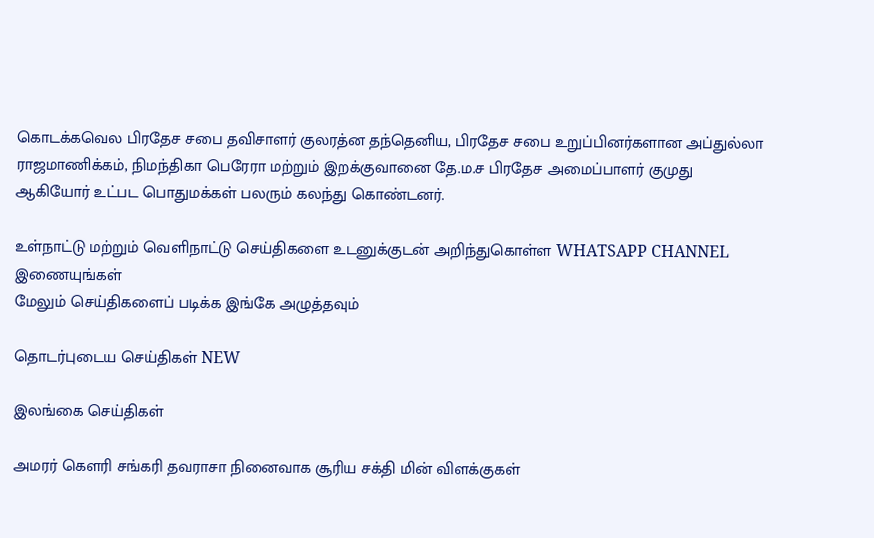கொடக்கவெல பிரதேச சபை தவிசாளர் குலரத்ன தந்தெனிய, பிரதேச சபை உறுப்பினர்களான அப்துல்லா ராஜமாணிக்கம், நிமந்திகா பெரேரா மற்றும் இறக்குவானை தே.ம.ச பிரதேச அமைப்பாளர் குமுது ஆகியோர் உட்பட பொதுமக்கள் பலரும் கலந்து கொண்டனர்.

உள்நாட்டு மற்றும் வெளிநாட்டு செய்திகளை உடனுக்குடன் அறிந்துகொள்ள WHATSAPP CHANNEL இணையுங்கள்
மேலும் செய்திகளைப் படிக்க இங்கே அழுத்தவும்

தொடர்புடைய செய்திகள் NEW

இலங்கை செய்திகள்

அமரர் கௌரி சங்கரி தவராசா நினைவாக சூரிய சக்தி மின் விளக்குகள்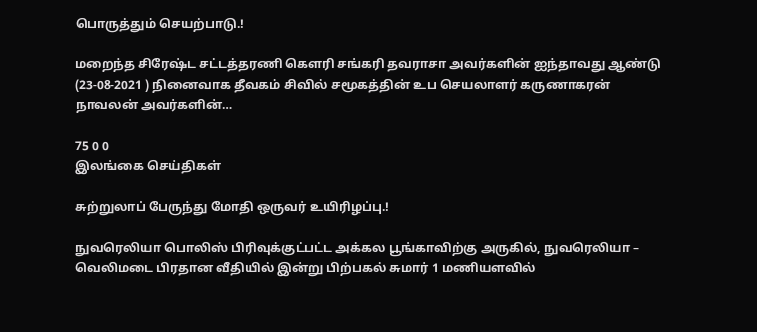பொருத்தும் செயற்பாடு.!

மறைந்த சிரேஷ்ட சட்டத்தரணி கௌரி சங்கரி தவராசா அவர்களின் ஐந்தாவது ஆண்டு (23-08-2021 ) நினைவாக தீவகம் சிவில் சமூகத்தின் உப செயலாளர் கருணாகரன் நாவலன் அவர்களின்…

75 0 0
இலங்கை செய்திகள்

சுற்றுலாப் பேருந்து மோதி ஒருவர் உயிரிழப்பு.!

நுவரெலியா பொலிஸ் பிரிவுக்குட்பட்ட அக்கல பூங்காவிற்கு அருகில், நுவரெலியா – வெலிமடை பிரதான வீதியில் இன்று பிற்பகல் சுமார் 1 மணியளவில்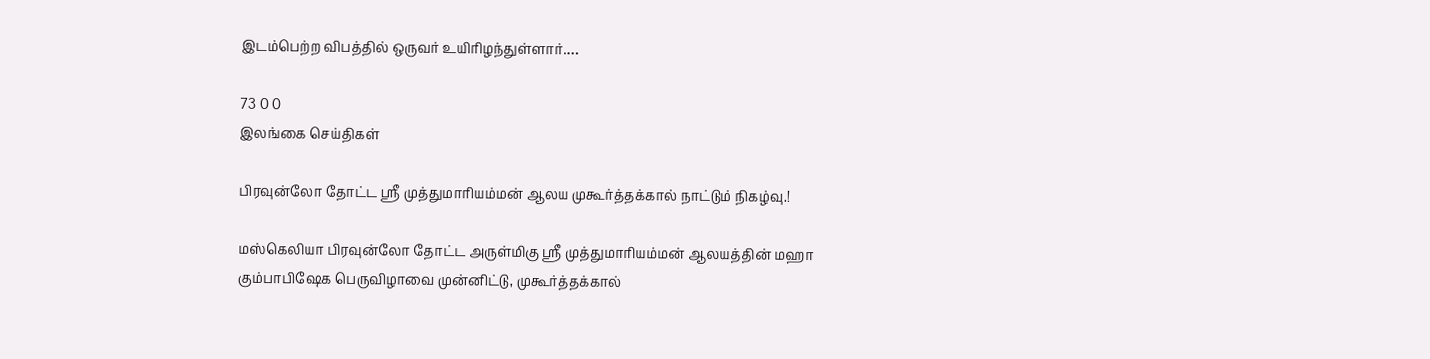இடம்பெற்ற விபத்தில் ஒருவர் உயிரிழந்துள்ளார்.…

73 0 0
இலங்கை செய்திகள்

பிரவுன்லோ தோட்ட ஸ்ரீ முத்துமாரியம்மன் ஆலய முகூர்த்தக்கால் நாட்டும் நிகழ்வு.!

மஸ்கெலியா பிரவுன்லோ தோட்ட அருள்மிகு ஸ்ரீ முத்துமாரியம்மன் ஆலயத்தின் மஹா கும்பாபிஷேக பெருவிழாவை முன்னிட்டு, முகூர்த்தக்கால்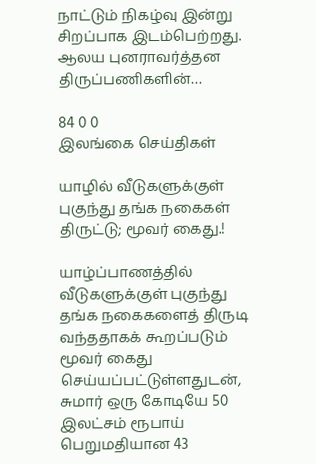நாட்டும் நிகழ்வு இன்று சிறப்பாக இடம்பெற்றது. ஆலய புனராவர்த்தன திருப்பணிகளின்…

84 0 0
இலங்கை செய்திகள்

யாழில் வீடுகளுக்குள் புகுந்து தங்க நகைகள் திருட்டு; மூவர் கைது.!

யாழ்ப்பாணத்தில் வீடுகளுக்குள் புகுந்து தங்க நகைகளைத் திருடி வந்ததாகக் கூறப்படும் மூவர் கைது செய்யப்பட்டுள்ளதுடன், சுமார் ஒரு கோடியே 50 இலட்சம் ரூபாய் பெறுமதியான 43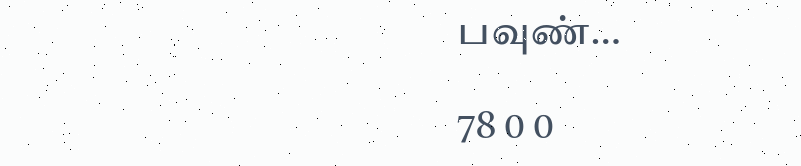பவுண்…

78 0 0